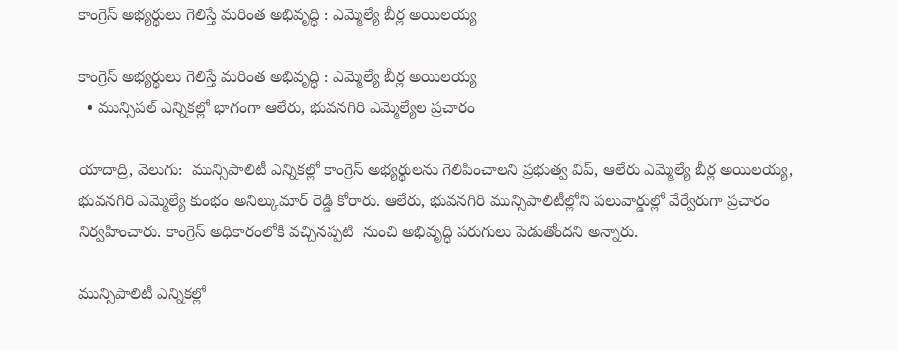కాంగ్రెస్ అభ్యర్థులు గెలిస్తే మరింత అభివృద్ధి : ఎమ్మెల్యే బీర్ల అయిలయ్య

కాంగ్రెస్ అభ్యర్థులు గెలిస్తే మరింత అభివృద్ధి : ఎమ్మెల్యే బీర్ల అయిలయ్య
  • మున్సిపల్ ఎన్నికల్లో భాగంగా ఆలేరు, భువనగిరి ఎమ్మెల్యేల ప్రచారం

యాదాద్రి, వెలుగు:  మున్సిపాలిటీ ఎన్నికల్లో కాంగ్రెస్ అభ్యర్థులను గెలిపించాలని ప్రభుత్వ విప్, ఆలేరు ఎమ్మెల్యే బీర్ల అయిలయ్య, భువనగిరి ఎమ్మెల్యే కుంభం అనిల్కుమార్ రెడ్డి కోరారు. ఆలేరు, భువనగిరి మున్సిపాలిటీల్లోని పలువార్డుల్లో వేర్వేరుగా ప్రచారం నిర్వహించారు. కాంగ్రెస్ అధికారంలోకి వచ్చినప్పటి  నుంచి అభివృద్ధి పరుగులు పెడుతోందని అన్నారు.

మున్సిపాలిటీ ఎన్నికల్లో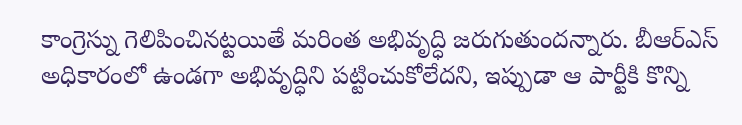కాంగ్రెస్ను గెలిపించినట్టయితే మరింత అభివృద్ధి జరుగుతుందన్నారు. బీఆర్ఎస్ అధికారంలో ఉండగా అభివృద్ధిని పట్టించుకోలేదని, ఇప్పుడా ఆ పార్టీకి కొన్ని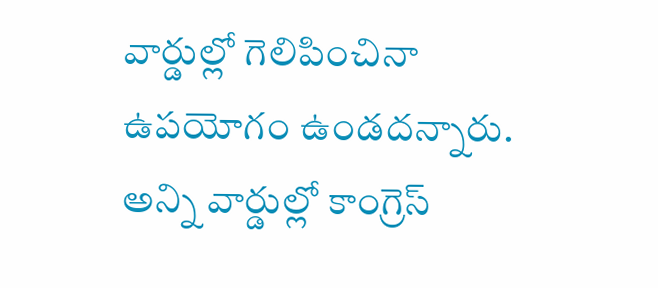వార్డుల్లో గెలిపించినా ఉపయోగం ఉండదన్నారు. అన్ని వార్డుల్లో కాంగ్రెస్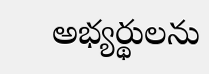అభ్యర్థులను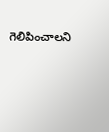గెలిపించాలని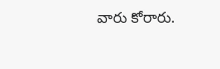వారు కోరారు.